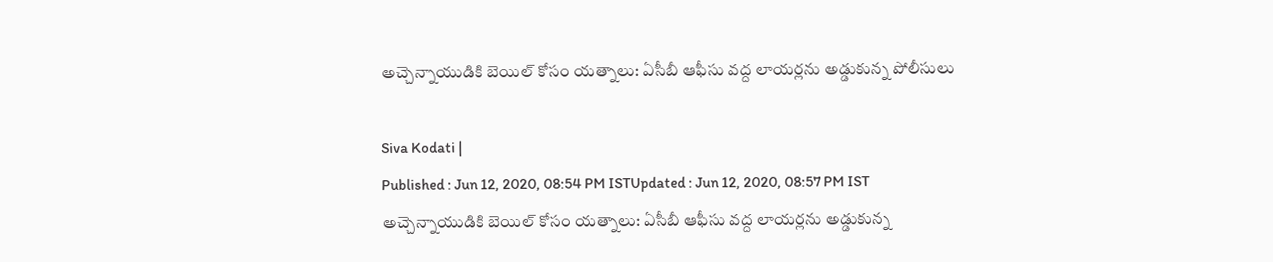అచ్చెన్నాయుడికి బెయిల్ కోసం యత్నాలు: ఏసీబీ ఆఫీసు వద్ద లాయర్లను అడ్డుకున్న పోలీసులు

Siva Kodati |
Published : Jun 12, 2020, 08:54 PM ISTUpdated : Jun 12, 2020, 08:57 PM IST
అచ్చెన్నాయుడికి బెయిల్ కోసం యత్నాలు: ఏసీబీ ఆఫీసు వద్ద లాయర్లను అడ్డుకున్న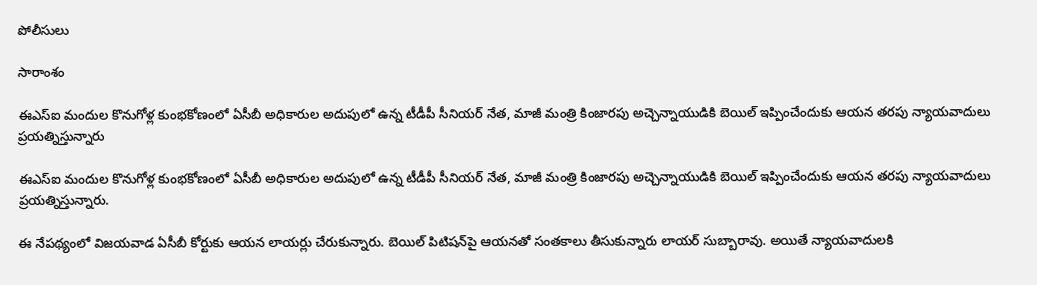పోలీసులు

సారాంశం

ఈఎస్ఐ మందుల కొనుగోళ్ల కుంభకోణంలో ఏసీబీ అధికారుల అదుపులో ఉన్న టీడీపీ సీనియర్ నేత, మాజీ మంత్రి కింజారపు అచ్చెన్నాయుడికి బెయిల్ ఇప్పించేందుకు ఆయన తరపు న్యాయవాదులు ప్రయత్నిస్తున్నారు

ఈఎస్ఐ మందుల కొనుగోళ్ల కుంభకోణంలో ఏసీబీ అధికారుల అదుపులో ఉన్న టీడీపీ సీనియర్ నేత, మాజీ మంత్రి కింజారపు అచ్చెన్నాయుడికి బెయిల్ ఇప్పించేందుకు ఆయన తరపు న్యాయవాదులు ప్రయత్నిస్తున్నారు.

ఈ నేపథ్యంలో విజయవాడ ఏసీబీ కోర్టుకు ఆయన లాయర్లు చేరుకున్నారు. బెయిల్ పిటిషన్‌పై ఆయనతో సంతకాలు తీసుకున్నారు లాయర్ సుబ్బారావు. అయితే న్యాయవాదులకి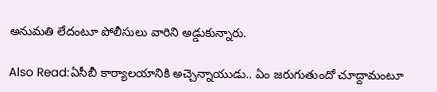అనుమతి లేదంటూ పోలీసులు వారిని అడ్డుకున్నారు.

Also Read:ఏసీబీ కార్యాలయానికి అచ్చెన్నాయుడు.. ఏం జరుగుతుందో చూద్దామంటూ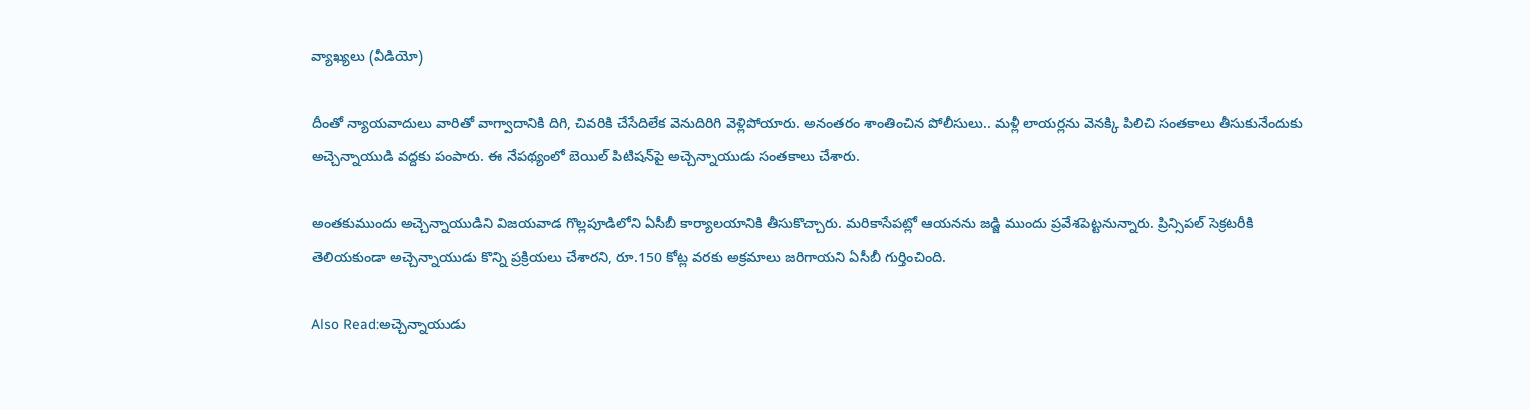వ్యాఖ్యలు (వీడియో)

దీంతో న్యాయవాదులు వారితో వాగ్వాదానికి దిగి, చివరికి చేసేదిలేక వెనుదిరిగి వెళ్లిపోయారు. అనంతరం శాంతించిన పోలీసులు.. మళ్లీ లాయర్లను వెనక్కి పిలిచి సంతకాలు తీసుకునేందుకు అచ్చెన్నాయుడి వద్దకు పంపారు. ఈ నేపథ్యంలో బెయిల్ పిటిషన్‌పై అచ్చెన్నాయుడు సంతకాలు చేశారు.

అంతకుముందు అచ్చెన్నాయుడిని విజయవాడ గొల్లపూడిలోని ఏసీబీ కార్యాలయానికి తీసుకొచ్చారు. మరికాసేపట్లో ఆయనను జడ్జి ముందు ప్రవేశపెట్టనున్నారు. ప్రిన్సిపల్ సెక్రటరీకి తెలియకుండా అచ్చెన్నాయుడు కొన్ని ప్రక్రియలు చేశారని, రూ.150 కోట్ల వరకు అక్రమాలు జరిగాయని ఏసీబీ గుర్తించింది.

Also Read:అచ్చెన్నాయుడు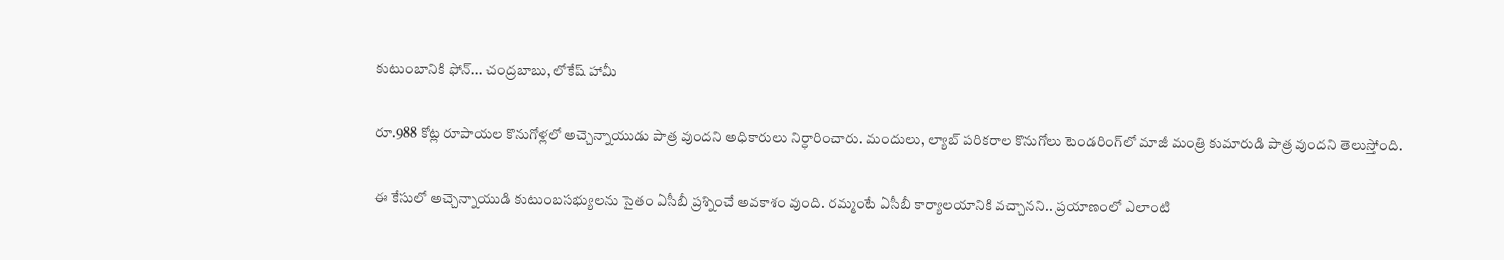కుటుంబానికి ఫోన్... చంద్రబాబు, లోకేష్ హామీ

రూ.988 కోట్ల రూపాయల కొనుగోళ్లలో అచ్చెన్నాయుడు పాత్ర వుందని అధికారులు నిర్ధారించారు. మందులు, ల్యాబ్ పరికరాల కొనుగోలు టెండరింగ్‌లో మాజీ మంత్రి కుమారుడి పాత్ర వుందని తెలుస్తోంది.

ఈ కేసులో అచ్చెన్నాయుడి కుటుంబసభ్యులను సైతం ఏసీబీ ప్రశ్నించే అవకాశం వుంది. రమ్మంటే ఏసీబీ కార్యాలయానికి వచ్చానని.. ప్రయాణంలో ఎలాంటి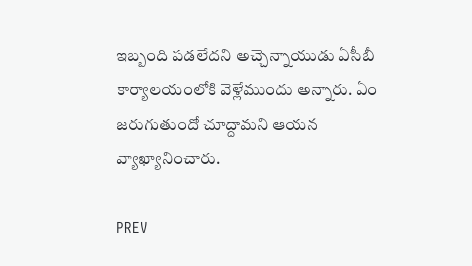ఇబ్బంది పడలేదని అచ్చెన్నాయుడు ఏసీబీ కార్యాలయంలోకి వెళ్లేముందు అన్నారు. ఏం జరుగుతుందో చూద్దామని ఆయన వ్యాఖ్యానించారు.

PREV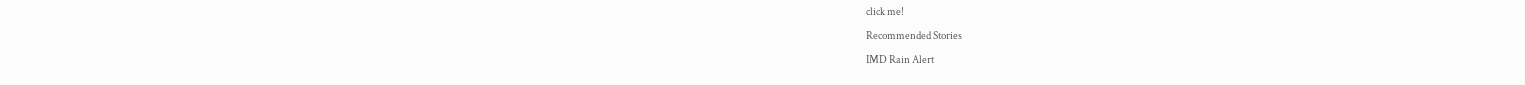click me!

Recommended Stories

IMD Rain Alert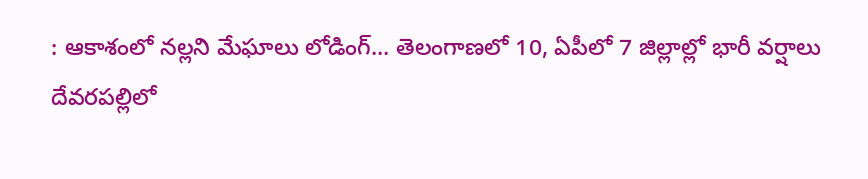: ఆకాశంలో నల్లని మేఘాలు లోడింగ్... తెలంగాణలో 10, ఏపీలో 7 జిల్లాల్లో భారీ వర్షాలు
దేవరపల్లిలో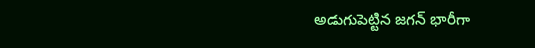అడుగుపెట్టిన జగన్ భారీగా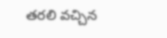తరలి వచ్చిన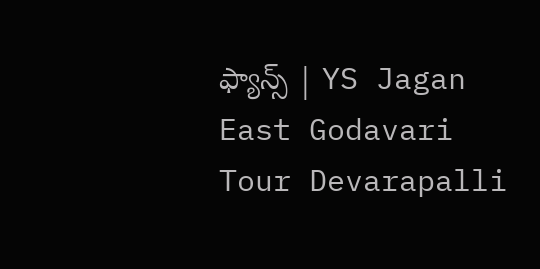ఫ్యాన్స్ | YS Jagan East Godavari Tour Devarapalli